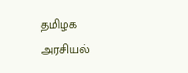தமிழக அரசியல்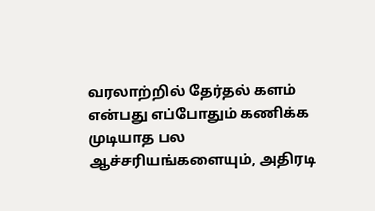வரலாற்றில் தேர்தல் களம் என்பது எப்போதும் கணிக்க முடியாத பல ஆச்சரியங்களையும், அதிரடி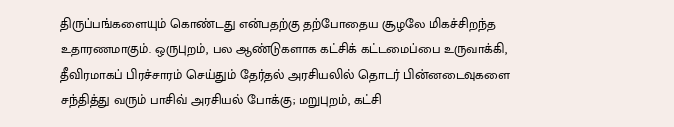திருப்பங்களையும் கொண்டது என்பதற்கு தற்போதைய சூழலே மிகச்சிறந்த உதாரணமாகும். ஒருபுறம், பல ஆண்டுகளாக கட்சிக் கட்டமைப்பை உருவாக்கி, தீவிரமாகப் பிரச்சாரம் செய்தும் தேர்தல் அரசியலில் தொடர் பின்னடைவுகளை சந்தித்து வரும் பாசிவ் அரசியல் போக்கு; மறுபுறம், கட்சி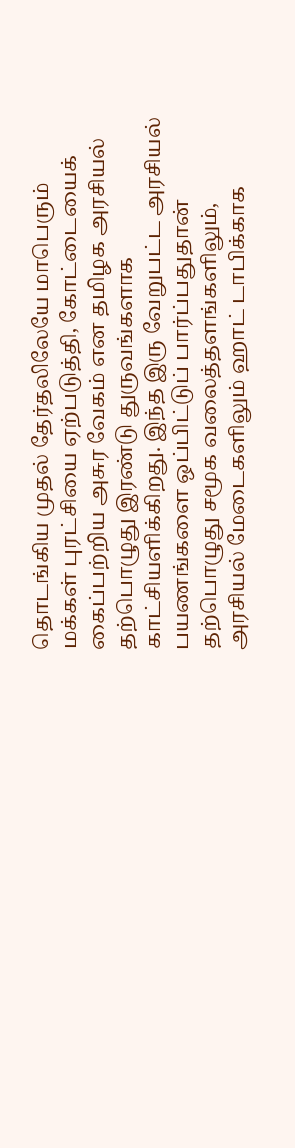தொடங்கிய முதல் தேர்தலிலேயே மாபெரும் மக்கள் புரட்சியை ஏற்படுத்தி, கோட்டையைக் கைப்பற்றிய அசுர வேகம் என தமிழக அரசியல் தற்பொழுது இரண்டு துருவங்களாக காட்சியளிக்கிறது. இந்த இரு வேறுபட்ட அரசியல் பயணங்களை ஒப்பிட்டுப் பார்ப்பதுதான் தற்பொழுது சமூக வலைத்தளங்களிலும், அரசியல் மேடைகளிலும் ஹாட் டாபிக்காக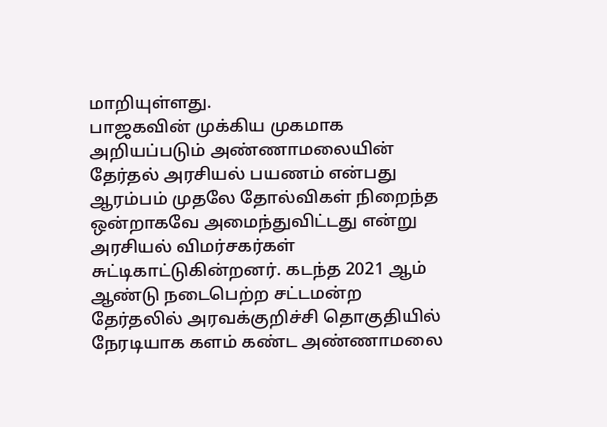மாறியுள்ளது.
பாஜகவின் முக்கிய முகமாக அறியப்படும் அண்ணாமலையின் தேர்தல் அரசியல் பயணம் என்பது ஆரம்பம் முதலே தோல்விகள் நிறைந்த ஒன்றாகவே அமைந்துவிட்டது என்று அரசியல் விமர்சகர்கள் சுட்டிகாட்டுகின்றனர். கடந்த 2021 ஆம் ஆண்டு நடைபெற்ற சட்டமன்ற தேர்தலில் அரவக்குறிச்சி தொகுதியில் நேரடியாக களம் கண்ட அண்ணாமலை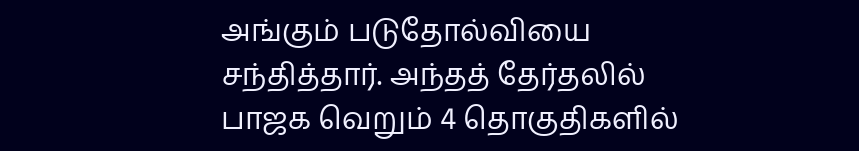அங்கும் படுதோல்வியை சந்தித்தார். அந்தத் தேர்தலில் பாஜக வெறும் 4 தொகுதிகளில்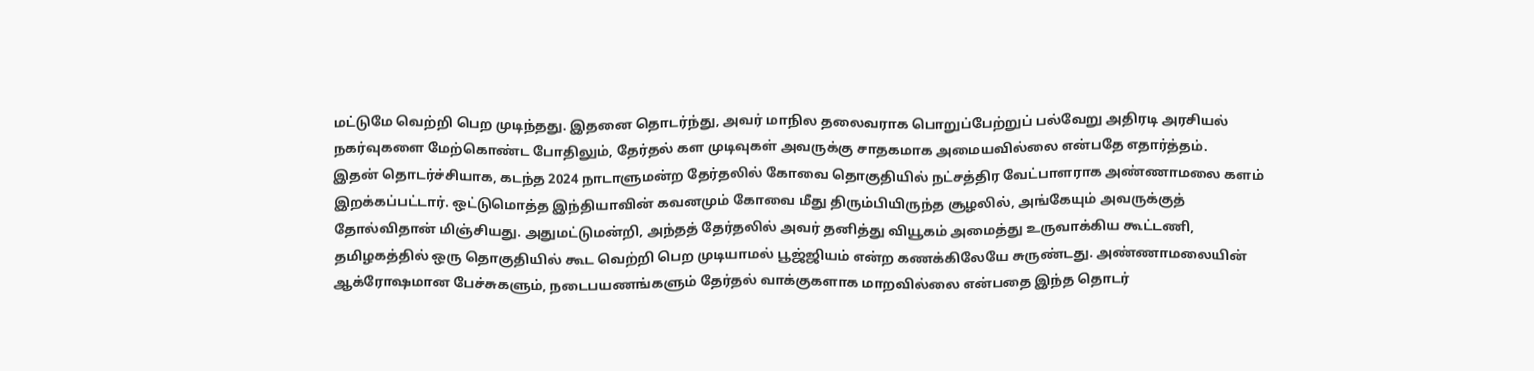மட்டுமே வெற்றி பெற முடிந்தது. இதனை தொடர்ந்து, அவர் மாநில தலைவராக பொறுப்பேற்றுப் பல்வேறு அதிரடி அரசியல் நகர்வுகளை மேற்கொண்ட போதிலும், தேர்தல் கள முடிவுகள் அவருக்கு சாதகமாக அமையவில்லை என்பதே எதார்த்தம்.
இதன் தொடர்ச்சியாக, கடந்த 2024 நாடாளுமன்ற தேர்தலில் கோவை தொகுதியில் நட்சத்திர வேட்பாளராக அண்ணாமலை களம் இறக்கப்பட்டார். ஒட்டுமொத்த இந்தியாவின் கவனமும் கோவை மீது திரும்பியிருந்த சூழலில், அங்கேயும் அவருக்குத் தோல்விதான் மிஞ்சியது. அதுமட்டுமன்றி, அந்தத் தேர்தலில் அவர் தனித்து வியூகம் அமைத்து உருவாக்கிய கூட்டணி, தமிழகத்தில் ஒரு தொகுதியில் கூட வெற்றி பெற முடியாமல் பூஜ்ஜியம் என்ற கணக்கிலேயே சுருண்டது. அண்ணாமலையின் ஆக்ரோஷமான பேச்சுகளும், நடைபயணங்களும் தேர்தல் வாக்குகளாக மாறவில்லை என்பதை இந்த தொடர்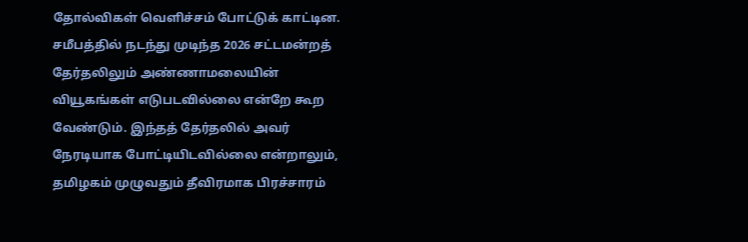தோல்விகள் வெளிச்சம் போட்டுக் காட்டின.
சமீபத்தில் நடந்து முடிந்த 2026 சட்டமன்றத் தேர்தலிலும் அண்ணாமலையின் வியூகங்கள் எடுபடவில்லை என்றே கூற வேண்டும். இந்தத் தேர்தலில் அவர் நேரடியாக போட்டியிடவில்லை என்றாலும், தமிழகம் முழுவதும் தீவிரமாக பிரச்சாரம்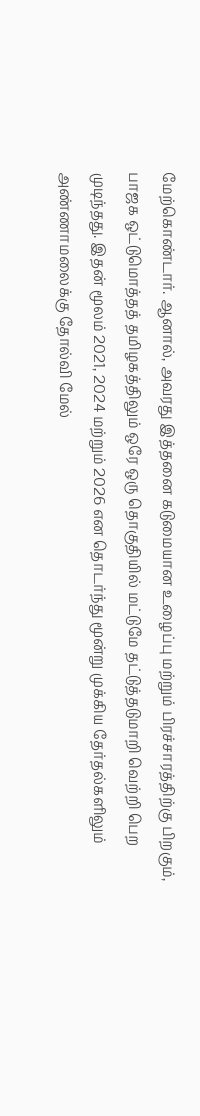மேற்கொண்டார். ஆனால், அவரது இத்தனை கடுமையான உழைப்பு மற்றும் பிரச்சாரத்திற்கு பிறகும், பாஜக ஒட்டுமொத்தத் தமிழகத்திலும் ஒரே ஒரு தொகுதியில் மட்டுமே தட்டுத்தடுமாறி வெற்றி பெற முடிந்தது. இதன் மூலம் 2021, 2024 மற்றும் 2026 என தொடர்ந்து மூன்று முக்கிய தேர்தல்களிலும் அண்ணாமலைக்கு தோல்வி மேல்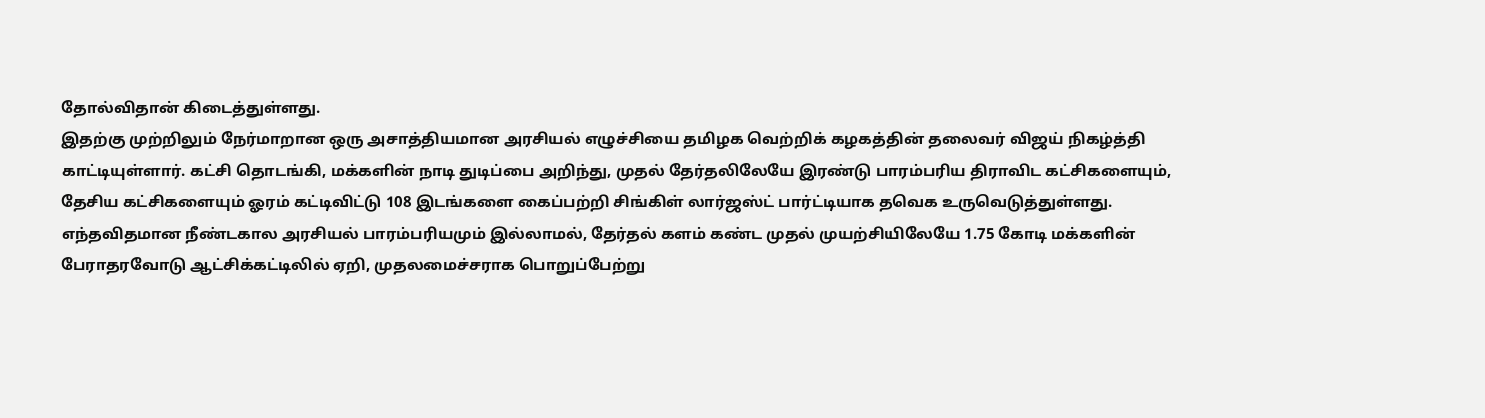தோல்விதான் கிடைத்துள்ளது.
இதற்கு முற்றிலும் நேர்மாறான ஒரு அசாத்தியமான அரசியல் எழுச்சியை தமிழக வெற்றிக் கழகத்தின் தலைவர் விஜய் நிகழ்த்தி காட்டியுள்ளார். கட்சி தொடங்கி, மக்களின் நாடி துடிப்பை அறிந்து, முதல் தேர்தலிலேயே இரண்டு பாரம்பரிய திராவிட கட்சிகளையும், தேசிய கட்சிகளையும் ஓரம் கட்டிவிட்டு 108 இடங்களை கைப்பற்றி சிங்கிள் லார்ஜஸ்ட் பார்ட்டியாக தவெக உருவெடுத்துள்ளது. எந்தவிதமான நீண்டகால அரசியல் பாரம்பரியமும் இல்லாமல், தேர்தல் களம் கண்ட முதல் முயற்சியிலேயே 1.75 கோடி மக்களின் பேராதரவோடு ஆட்சிக்கட்டிலில் ஏறி, முதலமைச்சராக பொறுப்பேற்று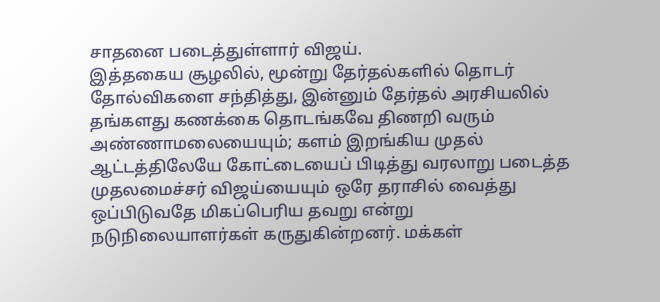சாதனை படைத்துள்ளார் விஜய்.
இத்தகைய சூழலில், மூன்று தேர்தல்களில் தொடர் தோல்விகளை சந்தித்து, இன்னும் தேர்தல் அரசியலில் தங்களது கணக்கை தொடங்கவே திணறி வரும் அண்ணாமலையையும்; களம் இறங்கிய முதல் ஆட்டத்திலேயே கோட்டையைப் பிடித்து வரலாறு படைத்த முதலமைச்சர் விஜய்யையும் ஒரே தராசில் வைத்து ஒப்பிடுவதே மிகப்பெரிய தவறு என்று நடுநிலையாளர்கள் கருதுகின்றனர். மக்கள்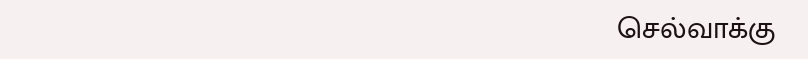செல்வாக்கு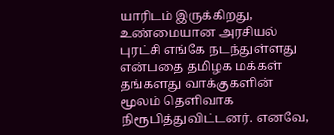யாரிடம் இருக்கிறது, உண்மையான அரசியல் புரட்சி எங்கே நடந்துள்ளது என்பதை தமிழக மக்கள் தங்களது வாக்குகளின் மூலம் தெளிவாக நிரூபித்துவிட்டனர். எனவே,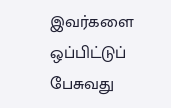இவர்களை ஒப்பிட்டுப் பேசுவது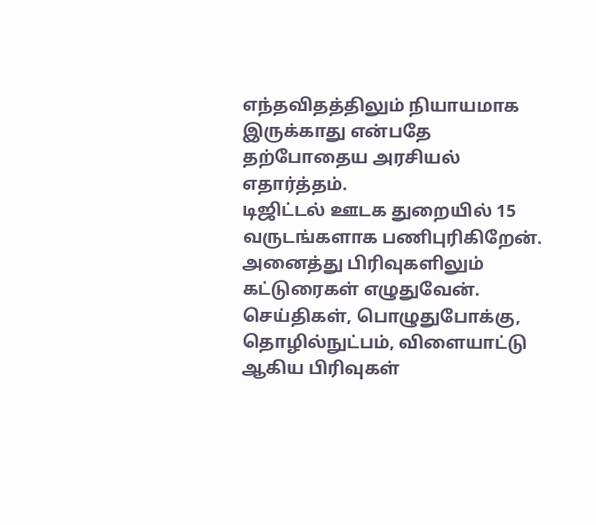எந்தவிதத்திலும் நியாயமாக இருக்காது என்பதே தற்போதைய அரசியல் எதார்த்தம்.
டிஜிட்டல் ஊடக துறையில் 15 வருடங்களாக பணிபுரிகிறேன். அனைத்து பிரிவுகளிலும் கட்டுரைகள் எழுதுவேன். செய்திகள், பொழுதுபோக்கு, தொழில்நுட்பம், விளையாட்டு ஆகிய பிரிவுகள்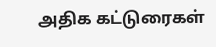அதிக கட்டுரைகள்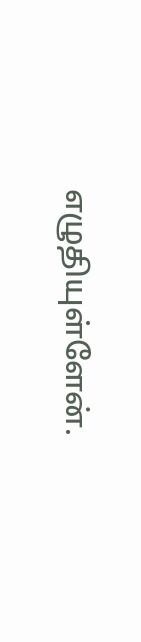எழுதியுள்ளேன்.